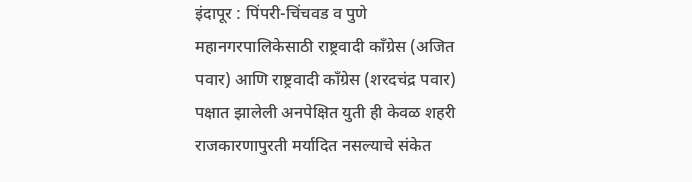इंदापूर : पिंपरी-चिंचवड व पुणे महानगरपालिकेसाठी राष्ट्रवादी काँग्रेस (अजित पवार) आणि राष्ट्रवादी काँग्रेस (शरदचंद्र पवार) पक्षात झालेली अनपेक्षित युती ही केवळ शहरी राजकारणापुरती मर्यादित नसल्याचे संकेत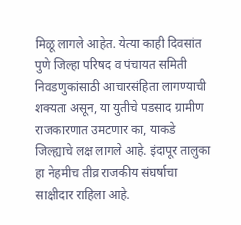मिळू लागले आहेत. येत्या काही दिवसांत पुणे जिल्हा परिषद व पंचायत समिती निवडणुकांसाठी आचारसंहिता लागण्याची शक्यता असून, या युतीचे पडसाद ग्रामीण राजकारणात उमटणार का, याकडे जिल्ह्याचे लक्ष लागले आहे. इंदापूर तालुका हा नेहमीच तीव्र राजकीय संघर्षाचा साक्षीदार राहिला आहे.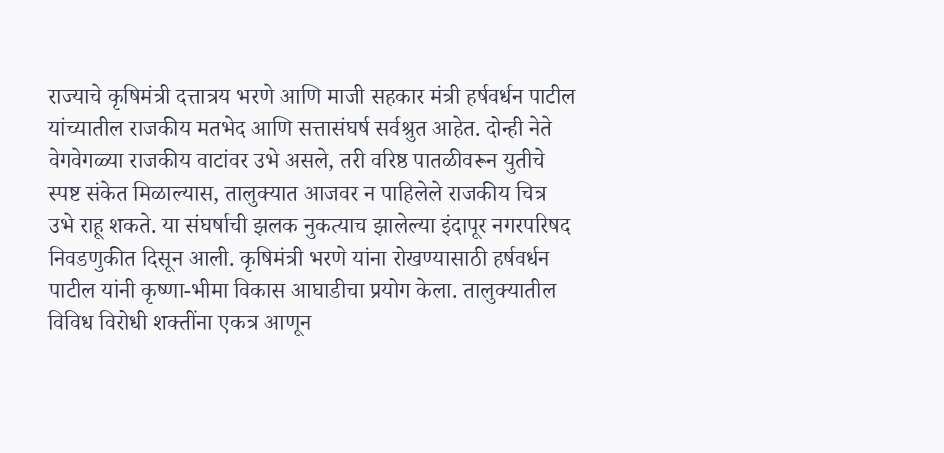राज्याचे कृषिमंत्री दत्तात्रय भरणे आणि माजी सहकार मंत्री हर्षवर्धन पाटील यांच्यातील राजकीय मतभेद आणि सत्तासंघर्ष सर्वश्रुत आहेत. दोन्ही नेते वेगवेगळ्या राजकीय वाटांवर उभे असले, तरी वरिष्ठ पातळीवरून युतीचे स्पष्ट संकेत मिळाल्यास, तालुक्यात आजवर न पाहिलेले राजकीय चित्र उभे राहू शकते. या संघर्षाची झलक नुकत्याच झालेल्या इंदापूर नगरपरिषद निवडणुकीत दिसून आली. कृषिमंत्री भरणे यांना रोखण्यासाठी हर्षवर्धन पाटील यांनी कृष्णा-भीमा विकास आघाडीचा प्रयोग केला. तालुक्यातील विविध विरोधी शक्तींना एकत्र आणून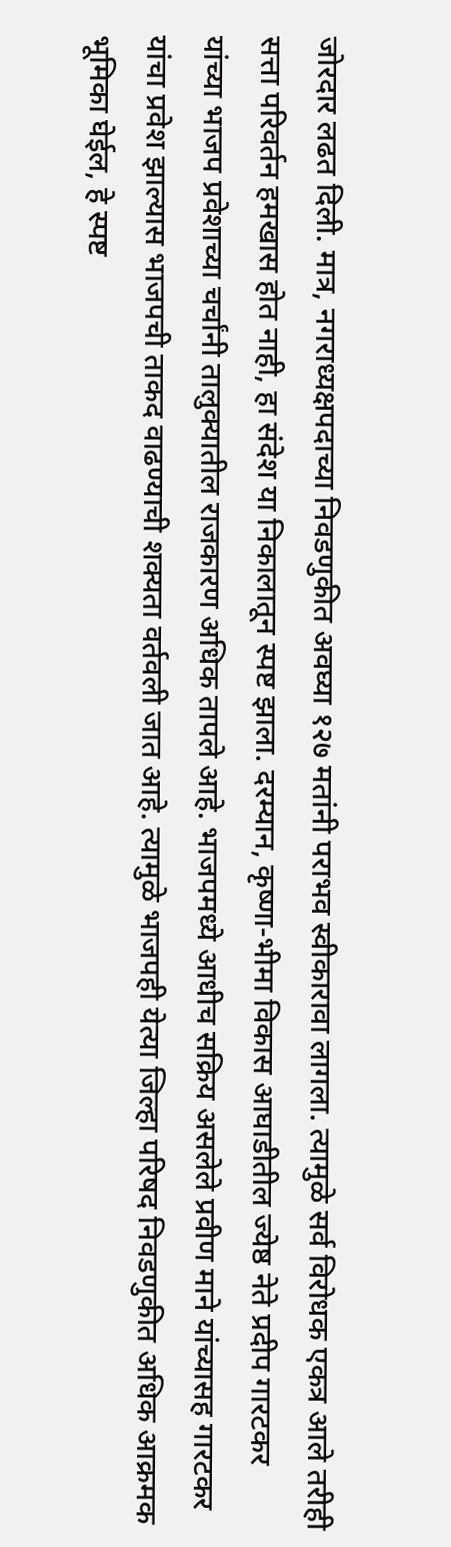जोरदार लढत दिली. मात्र, नगराध्यक्षपदाच्या निवडणुकीत अवघ्या १२७ मतांनी पराभव स्वीकारावा लागला. त्यामुळे सर्व विरोधक एकत्र आले तरीही सत्ता परिवर्तन हमखास होत नाही, हा संदेश या निकालातून स्पष्ट झाला. दरम्यान, कृष्णा-भीमा विकास आघाडीतील ज्येष्ठ नेते प्रदीप गारटकर यांच्या भाजप प्रवेशाच्या चर्चांनी तालुक्यातील राजकारण अधिक तापले आहे. भाजपमध्ये आधीच सक्रिय असलेले प्रवीण माने यांच्यासह गारटकर यांचा प्रवेश झाल्यास भाजपची ताकद वाढण्याची शक्यता वर्तवली जात आहे. त्यामुळे भाजपही येत्या जिल्हा परिषद निवडणुकीत अधिक आक्रमक भूमिका घेईल, हे स्पष्ट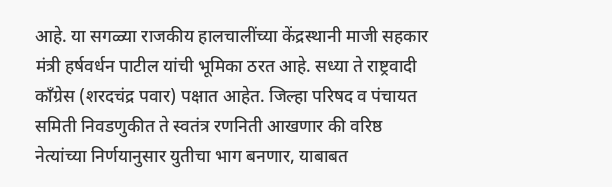आहे. या सगळ्या राजकीय हालचालींच्या केंद्रस्थानी माजी सहकार मंत्री हर्षवर्धन पाटील यांची भूमिका ठरत आहे. सध्या ते राष्ट्रवादी काँग्रेस (शरदचंद्र पवार) पक्षात आहेत. जिल्हा परिषद व पंचायत समिती निवडणुकीत ते स्वतंत्र रणनिती आखणार की वरिष्ठ नेत्यांच्या निर्णयानुसार युतीचा भाग बनणार, याबाबत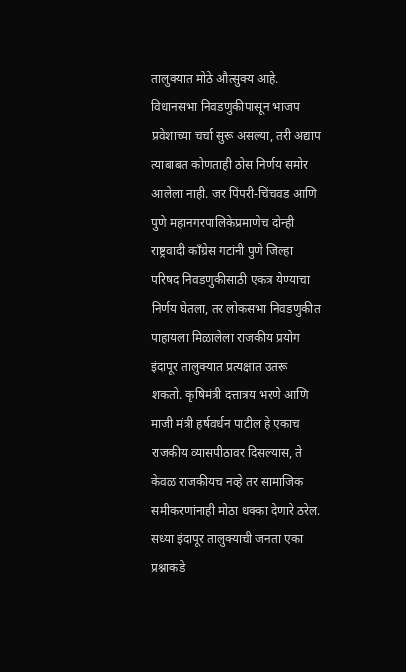तालुक्यात मोठे औत्सुक्य आहे. विधानसभा निवडणुकीपासून भाजप प्रवेशाच्या चर्चा सुरू असल्या, तरी अद्याप त्याबाबत कोणताही ठोस निर्णय समोर आलेला नाही. जर पिंपरी-चिंचवड आणि पुणे महानगरपालिकेप्रमाणेच दोन्ही राष्ट्रवादी काँग्रेस गटांनी पुणे जिल्हा परिषद निवडणुकीसाठी एकत्र येण्याचा निर्णय घेतला, तर लोकसभा निवडणुकीत पाहायला मिळालेला राजकीय प्रयोग इंदापूर तालुक्यात प्रत्यक्षात उतरू शकतो. कृषिमंत्री दत्तात्रय भरणे आणि माजी मंत्री हर्षवर्धन पाटील हे एकाच राजकीय व्यासपीठावर दिसल्यास, ते केवळ राजकीयच नव्हे तर सामाजिक समीकरणांनाही मोठा धक्का देणारे ठरेल. सध्या इंदापूर तालुक्याची जनता एका प्रश्नाकडे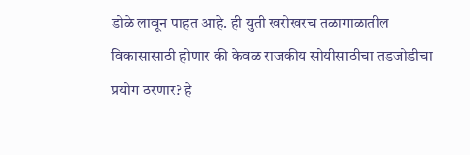डोळे लावून पाहत आहे. ही युती खरोखरच तळागाळातील विकासासाठी होणार की केवळ राजकीय सोयीसाठीचा तडजोडीचा प्रयोग ठरणार? हे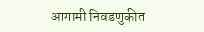आगामी निवडणुकीत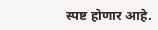स्पष्ट होणार आहे.